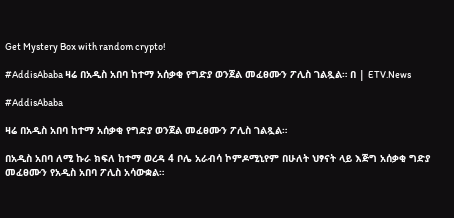Get Mystery Box with random crypto!

#AddisAbaba ዛሬ በአዲስ አበባ ከተማ አሰቃቂ የግድያ ወንጀል መፈፀሙን ፖሊስ ገልጿል። በ | ETV.News

#AddisAbaba

ዛሬ በአዲስ አበባ ከተማ አሰቃቂ የግድያ ወንጀል መፈፀሙን ፖሊስ ገልጿል።

በአዲስ አበባ ለሚ ኩራ ክፍለ ከተማ ወረዳ 4 ቦሌ አራብሳ ኮምዶሚኒየም በሁለት ህፃናት ላይ እጅግ አሰቃቂ ግድያ መፈፀሙን የአዲስ አበባ ፖሊስ አሳውቋል።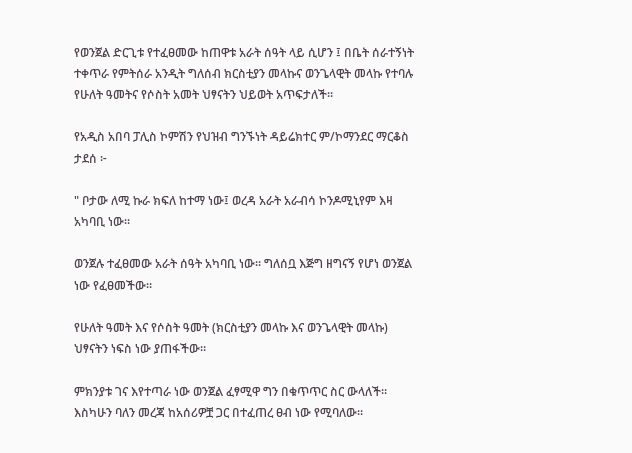የወንጀል ድርጊቱ የተፈፀመው ከጠዋቱ አራት ሰዓት ላይ ሲሆን ፤ በቤት ሰራተኝነት ተቀጥራ የምትሰራ አንዲት ግለሰብ ክርስቲያን መላኩና ወንጌላዊት መላኩ የተባሉ የሁለት ዓመትና የሶስት አመት ህፃናትን ህይወት አጥፍታለች።

የአዲስ አበባ ፓሊስ ኮምሽን የህዝብ ግንኙነት ዳይሬክተር ም/ኮማንደር ማርቆስ ታደሰ ፦

" ቦታው ለሚ ኩራ ክፍለ ከተማ ነው፤ ወረዳ አራት አራብሳ ኮንዶሚኒየም እዛ አካባቢ ነው።

ወንጀሉ ተፈፀመው አራት ሰዓት አካባቢ ነው። ግለሰቧ እጅግ ዘግናኝ የሆነ ወንጀል ነው የፈፀመችው።

የሁለት ዓመት እና የሶስት ዓመት (ክርስቲያን መላኩ እና ወንጌላዊት መላኩ) ህፃናትን ነፍስ ነው ያጠፋችው።

ምክንያቱ ገና እየተጣራ ነው ወንጀል ፈፃሚዋ ግን በቁጥጥር ስር ውላለች። እስካሁን ባለን መረጃ ከአሰሪዎቿ ጋር በተፈጠረ ፀብ ነው የሚባለው።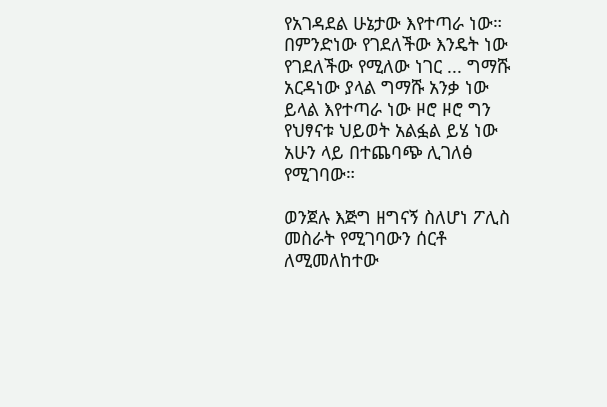የአገዳደል ሁኔታው እየተጣራ ነው። በምንድነው የገደለችው እንዴት ነው የገደለችው የሚለው ነገር ... ግማሹ አርዳነው ያላል ግማሹ አንቃ ነው ይላል እየተጣራ ነው ዞሮ ዞሮ ግን የህፃናቱ ህይወት አልፏል ይሄ ነው አሁን ላይ በተጨባጭ ሊገለፅ የሚገባው።

ወንጀሉ እጅግ ዘግናኝ ስለሆነ ፖሊስ መስራት የሚገባውን ሰርቶ ለሚመለከተው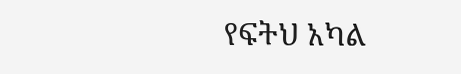የፍትህ አካል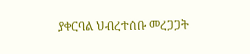ያቀርባል ህብረተሰቡ መረጋጋት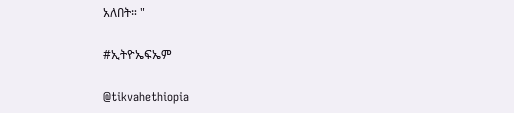አለበት። "

#ኢትዮኤፍኤም

@tikvahethiopia